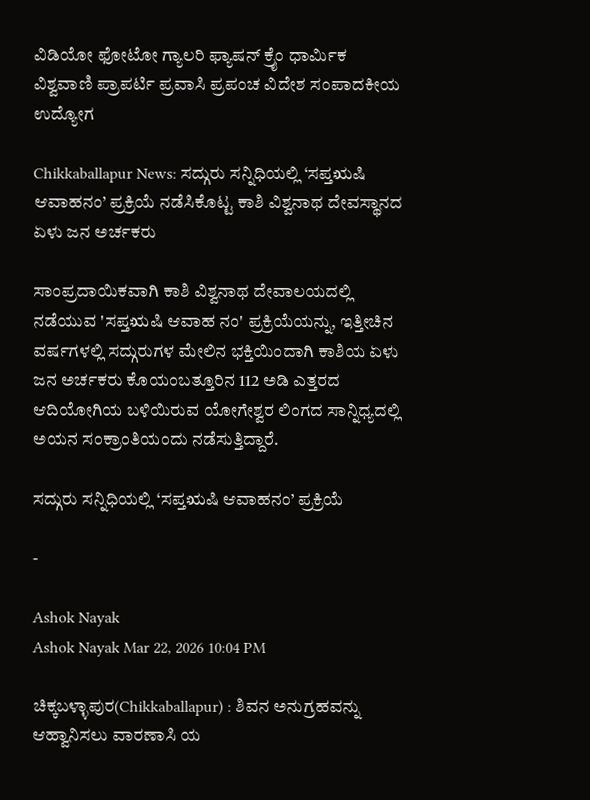ವಿಡಿಯೋ ಫೋಟೋ ಗ್ಯಾಲರಿ ಫ್ಯಾಷನ್ ಕ್ರೈಂ ಧಾರ್ಮಿಕ ವಿಶ್ವವಾಣಿ ಪ್ರಾಪರ್ಟಿ ಪ್ರವಾಸಿ ಪ್ರಪಂಚ ವಿದೇಶ ಸಂಪಾದಕೀಯ ಉದ್ಯೋಗ

Chikkaballapur News: ಸದ್ಗುರು ಸನ್ನಿಧಿಯಲ್ಲಿ ‘ಸಪ್ತಋಷಿ ಆವಾಹನಂ’ ಪ್ರಕ್ರಿಯೆ ನಡೆಸಿಕೊಟ್ಟ ಕಾಶಿ ವಿಶ್ವನಾಥ ದೇವಸ್ಥಾನದ ಏಳು ಜನ ಅರ್ಚಕರು

ಸಾಂಪ್ರದಾಯಿಕವಾಗಿ ಕಾಶಿ ವಿಶ್ವನಾಥ ದೇವಾಲಯದಲ್ಲಿ ನಡೆಯುವ 'ಸಪ್ತಋಷಿ ಆವಾಹ ನಂ' ಪ್ರಕ್ರಿಯೆಯನ್ನು, ಇತ್ತೀಚಿನ ವರ್ಷಗಳಲ್ಲಿ ಸದ್ಗುರುಗಳ ಮೇಲಿನ ಭಕ್ತಿಯಿಂದಾಗಿ ಕಾಶಿಯ ಏಳು ಜನ ಅರ್ಚಕರು ಕೊಯಂಬತ್ತೂರಿನ 112 ಅಡಿ ಎತ್ತರದ ಆದಿಯೋಗಿಯ ಬಳಿಯಿರುವ ಯೋಗೇಶ್ವರ ಲಿಂಗದ ಸಾನ್ನಿಧ್ಯದಲ್ಲಿ ಅಯನ ಸಂಕ್ರಾಂತಿಯಂದು ನಡೆಸುತ್ತಿದ್ದಾರೆ.

ಸದ್ಗುರು ಸನ್ನಿಧಿಯಲ್ಲಿ ‘ಸಪ್ತಋಷಿ ಆವಾಹನಂ’ ಪ್ರಕ್ರಿಯೆ

-

Ashok Nayak
Ashok Nayak Mar 22, 2026 10:04 PM

ಚಿಕ್ಕಬಳ್ಳಾಪುರ(Chikkaballapur) : ಶಿವನ ಅನುಗ್ರಹವನ್ನು ಆಹ್ವಾನಿಸಲು ವಾರಣಾಸಿ ಯ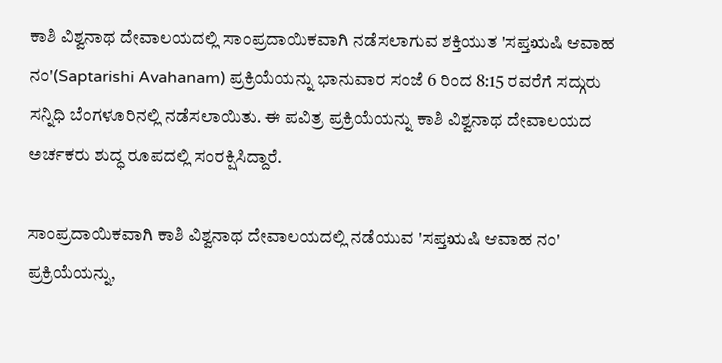ಕಾಶಿ ವಿಶ್ವನಾಥ ದೇವಾಲಯದಲ್ಲಿ ಸಾಂಪ್ರದಾಯಿಕವಾಗಿ ನಡೆಸಲಾಗುವ ಶಕ್ತಿಯುತ 'ಸಪ್ತಋಷಿ ಆವಾಹ ನಂ'(Saptarishi Avahanam) ಪ್ರಕ್ರಿಯೆಯನ್ನು ಭಾನುವಾರ ಸಂಜೆ 6 ರಿಂದ 8:15 ರವರೆಗೆ ಸದ್ಗುರು ಸನ್ನಿಧಿ ಬೆಂಗಳೂರಿನಲ್ಲಿ ನಡೆಸಲಾಯಿತು. ಈ ಪವಿತ್ರ ಪ್ರಕ್ರಿಯೆಯನ್ನು ಕಾಶಿ ವಿಶ್ವನಾಥ ದೇವಾಲಯದ ಅರ್ಚಕರು ಶುದ್ಧ ರೂಪದಲ್ಲಿ ಸಂರಕ್ಷಿಸಿದ್ದಾರೆ.

ಸಾಂಪ್ರದಾಯಿಕವಾಗಿ ಕಾಶಿ ವಿಶ್ವನಾಥ ದೇವಾಲಯದಲ್ಲಿ ನಡೆಯುವ 'ಸಪ್ತಋಷಿ ಆವಾಹ ನಂ' ಪ್ರಕ್ರಿಯೆಯನ್ನು,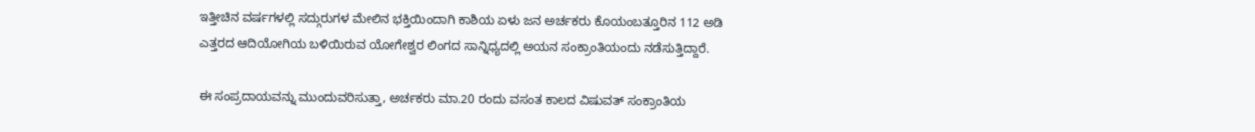ಇತ್ತೀಚಿನ ವರ್ಷಗಳಲ್ಲಿ ಸದ್ಗುರುಗಳ ಮೇಲಿನ ಭಕ್ತಿಯಿಂದಾಗಿ ಕಾಶಿಯ ಏಳು ಜನ ಅರ್ಚಕರು ಕೊಯಂಬತ್ತೂರಿನ 112 ಅಡಿ ಎತ್ತರದ ಆದಿಯೋಗಿಯ ಬಳಿಯಿರುವ ಯೋಗೇಶ್ವರ ಲಿಂಗದ ಸಾನ್ನಿಧ್ಯದಲ್ಲಿ ಅಯನ ಸಂಕ್ರಾಂತಿಯಂದು ನಡೆಸುತ್ತಿದ್ದಾರೆ.

ಈ ಸಂಪ್ರದಾಯವನ್ನು ಮುಂದುವರಿಸುತ್ತಾ, ಅರ್ಚಕರು ಮಾ.20 ರಂದು ವಸಂತ ಕಾಲದ ವಿಷುವತ್ ಸಂಕ್ರಾಂತಿಯ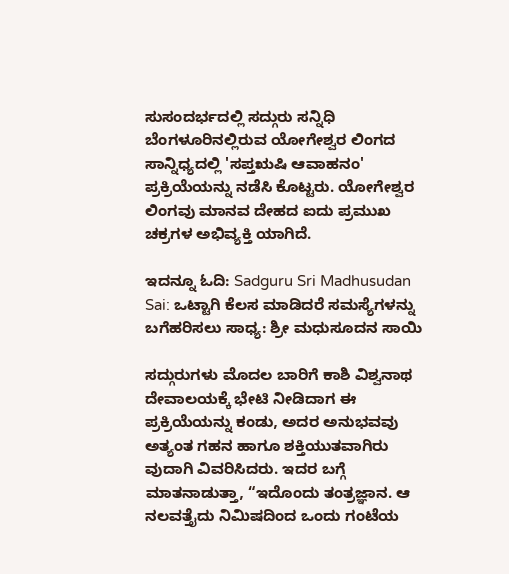ಸುಸಂದರ್ಭದಲ್ಲಿ ಸದ್ಗುರು ಸನ್ನಿಧಿ ಬೆಂಗಳೂರಿನಲ್ಲಿರುವ ಯೋಗೇಶ್ವರ ಲಿಂಗದ ಸಾನ್ನಿಧ್ಯದಲ್ಲಿ 'ಸಪ್ತಋಷಿ ಆವಾಹನಂ' ಪ್ರಕ್ರಿಯೆಯನ್ನು ನಡೆಸಿ ಕೊಟ್ಟರು. ಯೋಗೇಶ್ವರ ಲಿಂಗವು ಮಾನವ ದೇಹದ ಐದು ಪ್ರಮುಖ ಚಕ್ರಗಳ ಅಭಿವ್ಯಕ್ತಿ ಯಾಗಿದೆ.

ಇದನ್ನೂ ಓದಿ: Sadguru Sri Madhusudan Sai: ಒಟ್ಟಾಗಿ ಕೆಲಸ ಮಾಡಿದರೆ ಸಮಸ್ಯೆಗಳನ್ನು ಬಗೆಹರಿಸಲು ಸಾಧ್ಯ: ಶ್ರೀ ಮಧುಸೂದನ ಸಾಯಿ

ಸದ್ಗುರುಗಳು ಮೊದಲ ಬಾರಿಗೆ ಕಾಶಿ ವಿಶ್ವನಾಥ ದೇವಾಲಯಕ್ಕೆ ಭೇಟಿ ನೀಡಿದಾಗ ಈ ಪ್ರಕ್ರಿಯೆಯನ್ನು ಕಂಡು, ಅದರ ಅನುಭವವು ಅತ್ಯಂತ ಗಹನ ಹಾಗೂ ಶಕ್ತಿಯುತವಾಗಿರು ವುದಾಗಿ ವಿವರಿಸಿದರು. ಇದರ ಬಗ್ಗೆ ಮಾತನಾಡುತ್ತಾ, “ಇದೊಂದು ತಂತ್ರಜ್ಞಾನ. ಆ ನಲವತ್ತೈದು ನಿಮಿಷದಿಂದ ಒಂದು ಗಂಟೆಯ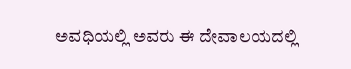ಅವಧಿಯಲ್ಲಿ ಅವರು ಈ ದೇವಾಲಯದಲ್ಲಿ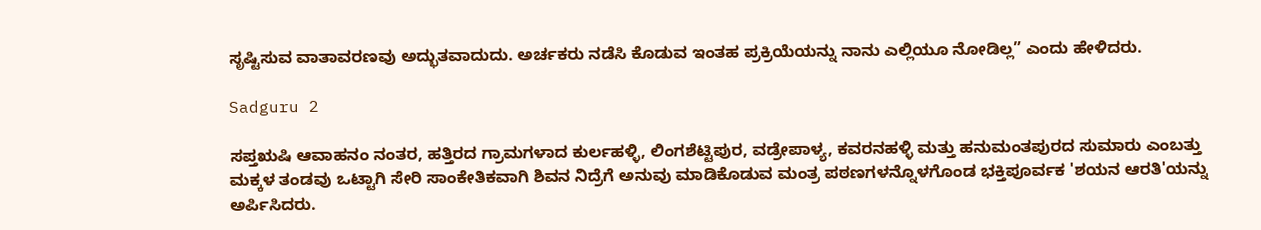ಸೃಷ್ಟಿಸುವ ವಾತಾವರಣವು ಅದ್ಭುತವಾದುದು. ಅರ್ಚಕರು ನಡೆಸಿ ಕೊಡುವ ಇಂತಹ ಪ್ರಕ್ರಿಯೆಯನ್ನು ನಾನು ಎಲ್ಲಿಯೂ ನೋಡಿಲ್ಲ” ಎಂದು ಹೇಳಿದರು.

Sadguru 2

ಸಪ್ತಋಷಿ ಆವಾಹನಂ ನಂತರ, ಹತ್ತಿರದ ಗ್ರಾಮಗಳಾದ ಕುರ್ಲಹಳ್ಳಿ, ಲಿಂಗಶೆಟ್ಟಿಪುರ, ವಡ್ರೇಪಾಳ್ಯ, ಕವರನಹಳ್ಳಿ ಮತ್ತು ಹನುಮಂತಪುರದ ಸುಮಾರು ಎಂಬತ್ತು ಮಕ್ಕಳ ತಂಡವು ಒಟ್ಟಾಗಿ ಸೇರಿ ಸಾಂಕೇತಿಕವಾಗಿ ಶಿವನ ನಿದ್ರೆಗೆ ಅನುವು ಮಾಡಿಕೊಡುವ ಮಂತ್ರ ಪಠಣಗಳನ್ನೊಳಗೊಂಡ ಭಕ್ತಿಪೂರ್ವಕ 'ಶಯನ ಆರತಿ'ಯನ್ನು ಅರ್ಪಿಸಿದರು.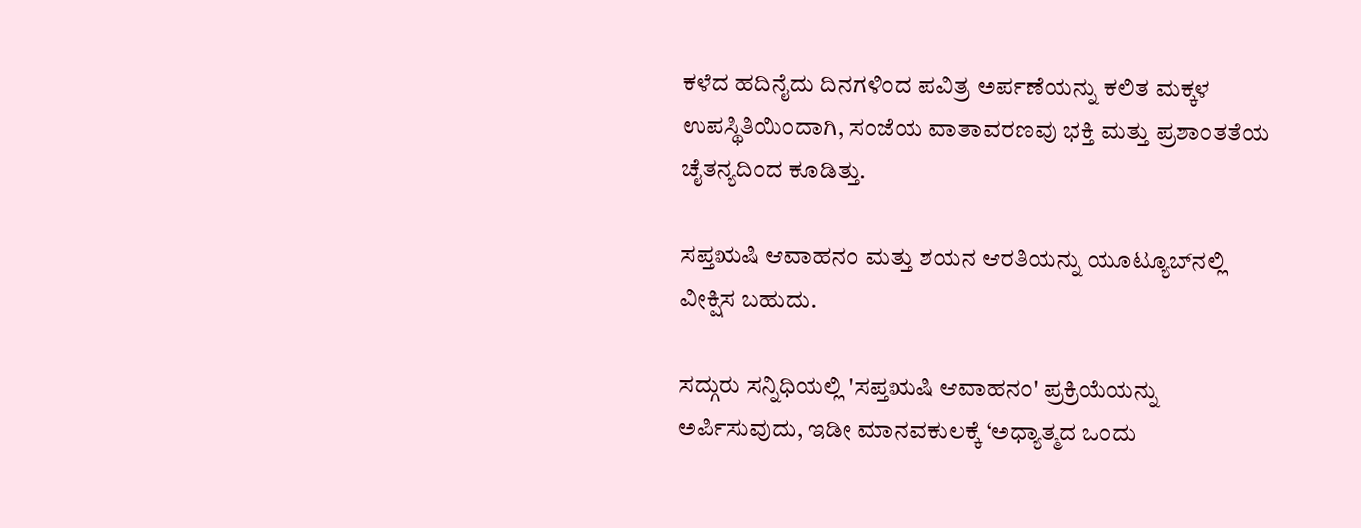ಕಳೆದ ಹದಿನೈದು ದಿನಗಳಿಂದ ಪವಿತ್ರ ಅರ್ಪಣೆಯನ್ನು ಕಲಿತ ಮಕ್ಕಳ ಉಪಸ್ಥಿತಿಯಿಂದಾಗಿ, ಸಂಜೆಯ ವಾತಾವರಣವು ಭಕ್ತಿ ಮತ್ತು ಪ್ರಶಾಂತತೆಯ ಚೈತನ್ಯದಿಂದ ಕೂಡಿತ್ತು.

ಸಪ್ತಋಷಿ ಆವಾಹನಂ ಮತ್ತು ಶಯನ ಆರತಿಯನ್ನು ಯೂಟ್ಯೂಬ್‌ನಲ್ಲಿ ವೀಕ್ಷಿಸ ಬಹುದು.

ಸದ್ಗುರು ಸನ್ನಿಧಿಯಲ್ಲಿ 'ಸಪ್ತಋಷಿ ಆವಾಹನಂ' ಪ್ರಕ್ರಿಯೆಯನ್ನು ಅರ್ಪಿಸುವುದು, ಇಡೀ ಮಾನವಕುಲಕ್ಕೆ ‘ಅಧ್ಯಾತ್ಮದ ಒಂದು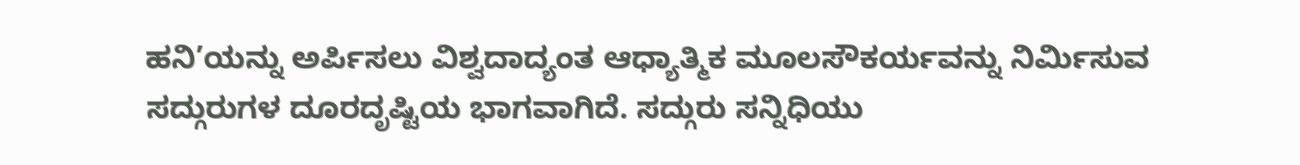ಹನಿ’ಯನ್ನು ಅರ್ಪಿಸಲು ವಿಶ್ವದಾದ್ಯಂತ ಆಧ್ಯಾತ್ಮಿಕ ಮೂಲಸೌಕರ್ಯವನ್ನು ನಿರ್ಮಿಸುವ ಸದ್ಗುರುಗಳ ದೂರದೃಷ್ಟಿಯ ಭಾಗವಾಗಿದೆ. ಸದ್ಗುರು ಸನ್ನಿಧಿಯು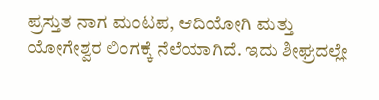ಪ್ರಸ್ತುತ ನಾಗ ಮಂಟಪ, ಆದಿಯೋಗಿ ಮತ್ತು ಯೋಗೇಶ್ವರ ಲಿಂಗಕ್ಕೆ ನೆಲೆಯಾಗಿದೆ. ಇದು ಶೀಘ್ರದಲ್ಲೇ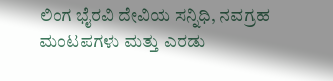ಲಿಂಗ ಭೈರವಿ ದೇವಿಯ ಸನ್ನಿಧಿ, ನವಗ್ರಹ ಮಂಟಪಗಳು ಮತ್ತು ಎರಡು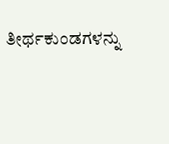ತೀರ್ಥಕುಂಡಗಳನ್ನು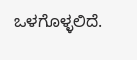ಒಳಗೊಳ್ಳಲಿದೆ.